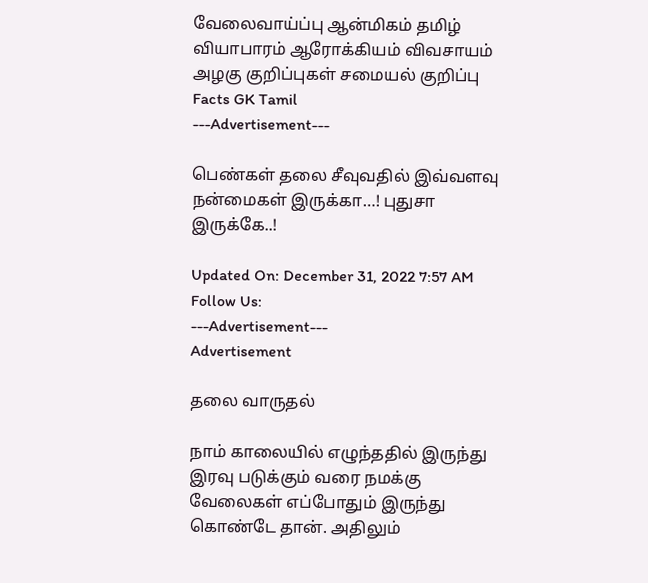வேலைவாய்ப்பு ஆன்மிகம் தமிழ் வியாபாரம் ஆரோக்கியம் விவசாயம் அழகு குறிப்புகள் சமையல் குறிப்பு Facts GK Tamil
---Advertisement---

பெண்கள் தலை சீவுவதில் இவ்வளவு நன்மைகள் இருக்கா…! புதுசா இருக்கே..!

Updated On: December 31, 2022 7:57 AM
Follow Us:
---Advertisement---
Advertisement

தலை வாருதல்

நாம் காலையில் எழுந்ததில் இருந்து இரவு படுக்கும் வரை நமக்கு வேலைகள் எப்போதும் இருந்து கொண்டே தான். அதிலும்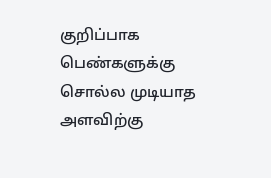குறிப்பாக பெண்களுக்கு சொல்ல முடியாத அளவிற்கு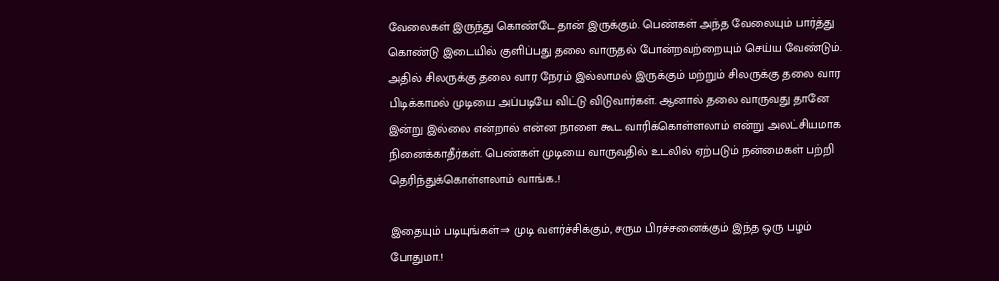வேலைகள் இருந்து கொண்டே தான் இருக்கும். பெண்கள் அந்த வேலையும் பார்த்து கொண்டு இடையில் குளிப்பது தலை வாருதல் போன்றவற்றையும் செய்ய வேண்டும். அதில் சிலருக்கு தலை வார நேரம் இல்லாமல் இருக்கும் மற்றும் சிலருக்கு தலை வார பிடிக்காமல் முடியை அப்படியே விட்டு விடுவார்கள். ஆனால் தலை வாருவது தானே இன்று இல்லை என்றால் என்ன நாளை கூட வாரிக்கொள்ளலாம் என்று அலட்சியமாக நினைக்காதீர்கள். பெண்கள் முடியை வாருவதில் உடலில் ஏற்படும் நன்மைகள் பற்றி தெரிந்துக்கொள்ளலாம் வாங்க..!

இதையும் படியுங்கள்⇒ முடி வளர்ச்சிக்கும், சரும பிரச்சனைக்கும் இந்த ஒரு பழம் போதுமா.!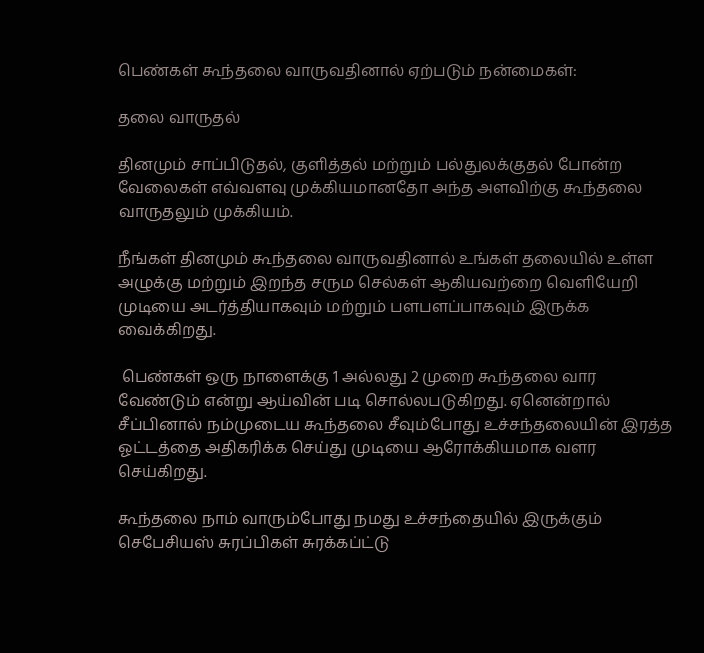பெண்கள் கூந்தலை வாருவதினால் ஏற்படும் நன்மைகள்:

தலை வாருதல்

தினமும் சாப்பிடுதல், குளித்தல் மற்றும் பல்துலக்குதல் போன்ற வேலைகள் எவ்வளவு முக்கியமானதோ அந்த அளவிற்கு கூந்தலை வாருதலும் முக்கியம்.

நீங்கள் தினமும் கூந்தலை வாருவதினால் உங்கள் தலையில் உள்ள அழுக்கு மற்றும் இறந்த சரும செல்கள் ஆகியவற்றை வெளியேறி முடியை அடர்த்தியாகவும் மற்றும் பளபளப்பாகவும் இருக்க வைக்கிறது.

 பெண்கள் ஒரு நாளைக்கு 1 அல்லது 2 முறை கூந்தலை வார வேண்டும் என்று ஆய்வின் படி சொல்லபடுகிறது. ஏனென்றால் சீப்பினால் நம்முடைய கூந்தலை சீவும்போது உச்சந்தலையின் இரத்த ஓட்டத்தை அதிகரிக்க செய்து முடியை ஆரோக்கியமாக வளர செய்கிறது.

கூந்தலை நாம் வாரும்போது நமது உச்சந்தையில் இருக்கும் செபேசியஸ் சுரப்பிகள் சுரக்கப்ட்டு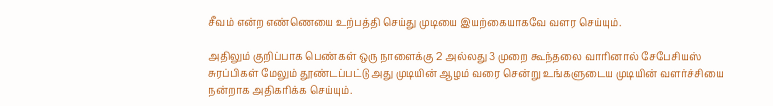சீவம் என்ற எண்ணெயை உற்பத்தி செய்து முடியை இயற்கையாகவே வளர செய்யும்.

அதிலும் குறிப்பாக பெண்கள் ஒரு நாளைக்கு 2 அல்லது 3 முறை கூந்தலை வாரினால் சேபேசியஸ் சுரப்பிகள் மேலும் தூண்டப்பட்டு அது முடியின் ஆழம் வரை சென்று உங்களுடைய முடியின் வளர்ச்சியை நன்றாக அதிகரிக்க செய்யும்.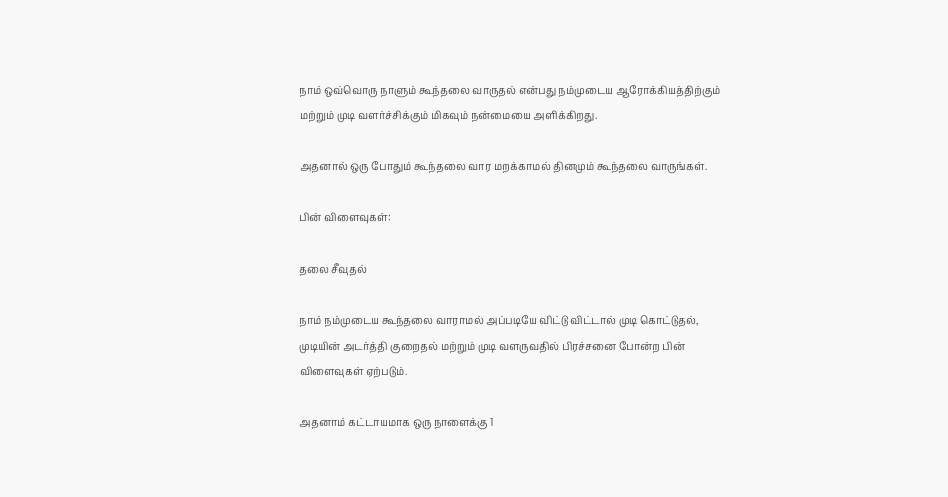நாம் ஒவ்வொரு நாளும் கூந்தலை வாருதல் என்பது நம்முடைய ஆரோக்கியத்திற்கும் மற்றும் முடி வளர்ச்சிக்கும் மிகவும் நன்மையை அளிக்கிறது.

அதனால் ஒரு போதும் கூந்தலை வார மறக்காமல் தினமும் கூந்தலை வாருங்கள்.

பின் விளைவுகள்:

தலை சீவுதல்

நாம் நம்முடைய கூந்தலை வாராமல் அப்படியே விட்டு விட்டால் முடி கொட்டுதல், முடியின் அடர்த்தி குறைதல் மற்றும் முடி வளருவதில் பிரச்சனை போன்ற பின் விளைவுகள் ஏற்படும்.

அதனாம் கட்டாயமாக ஒரு நாளைக்கு 1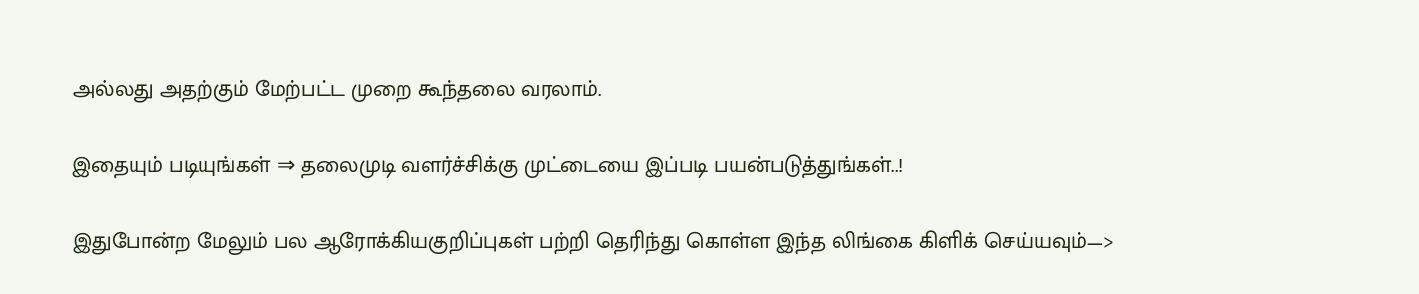அல்லது அதற்கும் மேற்பட்ட முறை கூந்தலை வரலாம்.

இதையும் படியுங்கள் ⇒ தலைமுடி வளர்ச்சிக்கு முட்டையை இப்படி பயன்படுத்துங்கள்..!

இதுபோன்ற மேலும் பல ஆரோக்கியகுறிப்புகள் பற்றி தெரிந்து கொள்ள இந்த லிங்கை கிளிக் செய்யவும்—>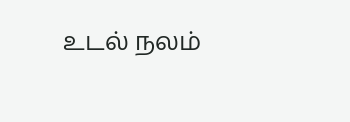உடல் நலம்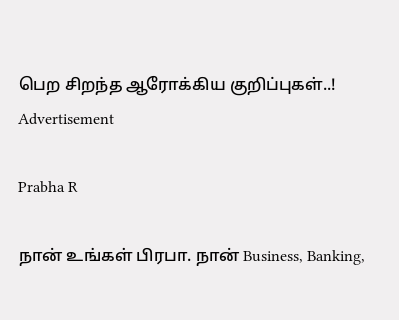பெற சிறந்த ஆரோக்கிய குறிப்புகள்..!
Advertisement

Prabha R

நான் உங்கள் பிரபா. நான் Business, Banking,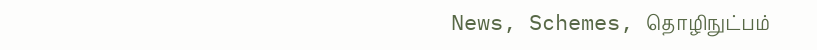News, Schemes, தொழிநுட்பம்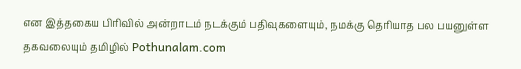என இத்தகைய பிரிவில் அன்றாடம் நடக்கும் பதிவுகளையும், நமக்கு தெரியாத பல பயனுள்ள தகவலையும் தமிழில் Pothunalam.com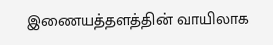இணையத்தளத்தின் வாயிலாக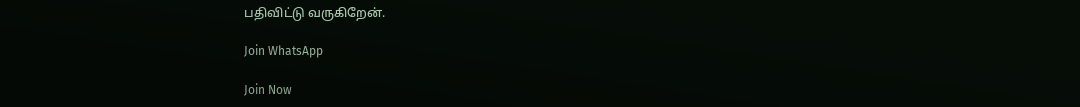பதிவிட்டு வருகிறேன்.

Join WhatsApp

Join Now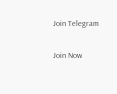Join Telegram

Join Now